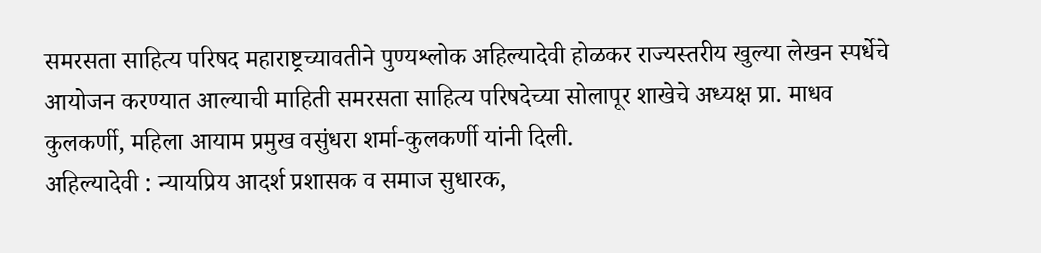समरसता साहित्य परिषद महाराष्ट्रच्यावतीने पुण्यश्लोक अहिल्यादेवी होळकर राज्यस्तरीय खुल्या लेखन स्पर्धेचे आयोजन करण्यात आल्याची माहिती समरसता साहित्य परिषदेच्या सोलापूर शाखेचे अध्यक्ष प्रा. माधव कुलकर्णी, महिला आयाम प्रमुख वसुंधरा शर्मा-कुलकर्णी यांनी दिली.
अहिल्यादेवी : न्यायप्रिय आदर्श प्रशासक व समाज सुधारक,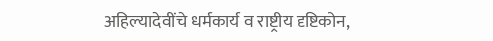अहिल्यादेवींचे धर्मकार्य व राष्ट्रीय दृष्टिकोन,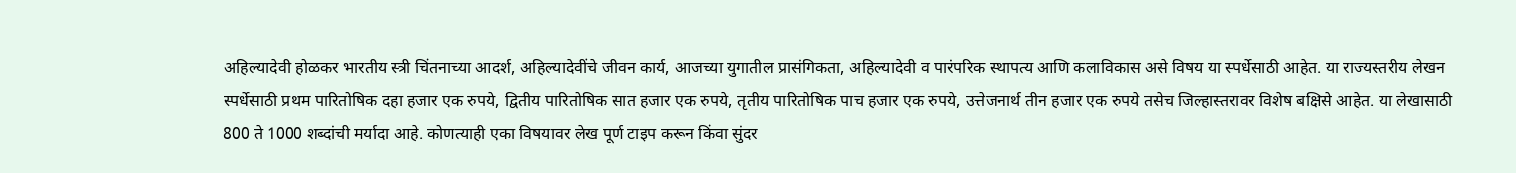अहिल्यादेवी होळकर भारतीय स्त्री चिंतनाच्या आदर्श, अहिल्यादेवींचे जीवन कार्य, आजच्या युगातील प्रासंगिकता, अहिल्यादेवी व पारंपरिक स्थापत्य आणि कलाविकास असे विषय या स्पर्धेसाठी आहेत. या राज्यस्तरीय लेखन स्पर्धेसाठी प्रथम पारितोषिक दहा हजार एक रुपये, द्वितीय पारितोषिक सात हजार एक रुपये, तृतीय पारितोषिक पाच हजार एक रुपये, उत्तेजनार्थ तीन हजार एक रुपये तसेच जिल्हास्तरावर विशेष बक्षिसे आहेत. या लेखासाठी 800 ते 1000 शब्दांची मर्यादा आहे. कोणत्याही एका विषयावर लेख पूर्ण टाइप करून किंवा सुंदर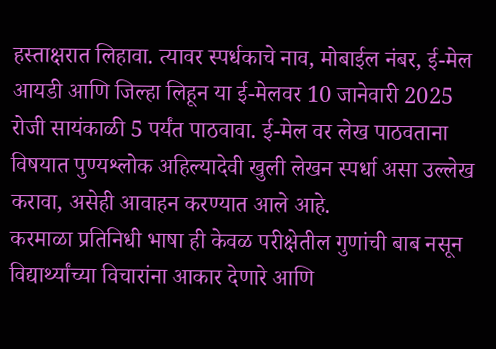हस्ताक्षरात लिहावा. त्यावर स्पर्धकाचे नाव, मोबाईल नंबर, ई-मेल आयडी आणि जिल्हा लिहून या ई-मेलवर 10 जानेवारी 2025 रोजी सायंकाळी 5 पर्यंत पाठवावा. ई-मेल वर लेख पाठवताना विषयात पुण्यश्लोक अहिल्यादेवी खुली लेखन स्पर्धा असा उल्लेख करावा, असेही आवाहन करण्यात आले आहे.
करमाळा प्रतिनिधी भाषा ही केवळ परीक्षेतील गुणांची बाब नसून विद्यार्थ्यांच्या विचारांना आकार देणारे आणि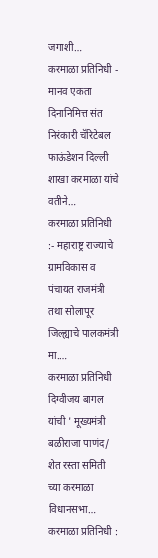जगाशी…
करमाळा प्रतिनिधी - मानव एकता दिनानिमित्त संत निरंकारी चॅरिटेबल फाऊंडेशन दिल्ली शाखा करमाळा यांचे वतीने…
करमाळा प्रतिनिधी :- महाराष्ट्र राज्याचे ग्रामविकास व पंचायत राजमंत्री तथा सोलापूर जिल्ह्याचे पालकमंत्री मा.…
करमाळा प्रतिनिधी दिग्वीजय बागल यांची ' मूख्यमंत्री बळीराजा पाणंद/ शेत रस्ता समिती च्या करमाळा विधानसभा…
करमाळा प्रतिनिधी :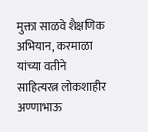मुक्ता साळवे शैक्षणिक अभियान, करमाळा यांच्या वतीने साहित्यरत्न लोकशाहीर अण्णाभाऊ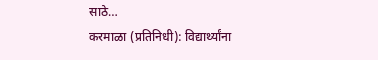साठे…
करमाळा (प्रतिनिधी): विद्यार्थ्यांना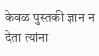केवळ पुस्तकी ज्ञान न देता त्यांना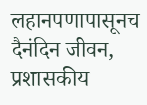लहानपणापासूनच दैनंदिन जीवन, प्रशासकीय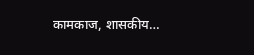कामकाज, शासकीय…